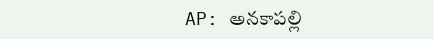AP: అనకాపల్లి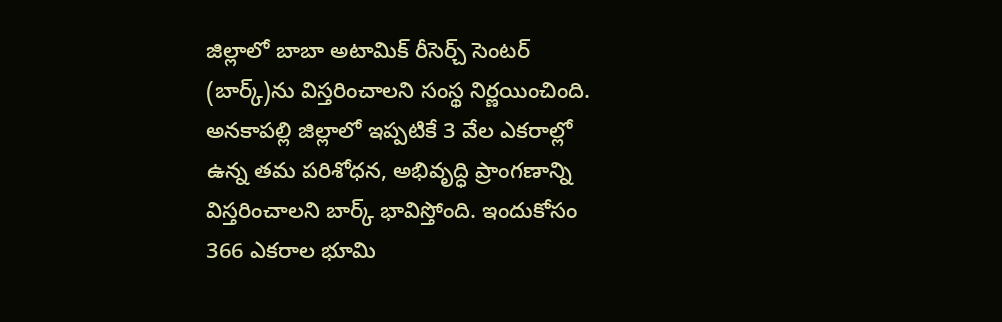జిల్లాలో బాబా అటామిక్ రీసెర్చ్ సెంటర్ (బార్క్)ను విస్తరించాలని సంస్థ నిర్ణయించింది. అనకాపల్లి జిల్లాలో ఇప్పటికే 3 వేల ఎకరాల్లో ఉన్న తమ పరిశోధన, అభివృద్ధి ప్రాంగణాన్ని విస్తరించాలని బార్క్ భావిస్తోంది. ఇందుకోసం 366 ఎకరాల భూమి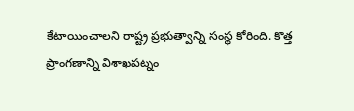కేటాయించాలని రాష్ట్ర ప్రభుత్వాన్ని సంస్థ కోరింది. కొత్త ప్రాంగణాన్ని విశాఖపట్నం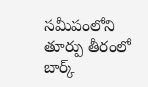సమీపంలోని తూర్పు తీరంలో బార్క్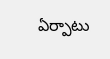ఏర్పాటు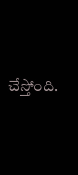చేస్తోంది.